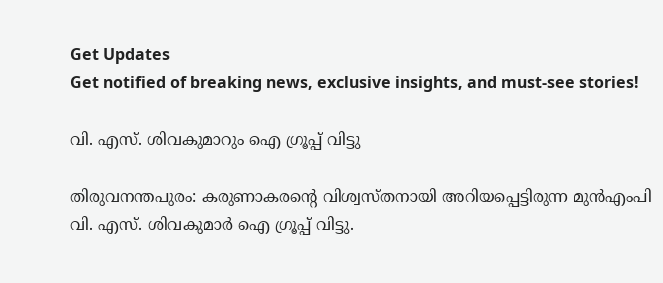Get Updates
Get notified of breaking news, exclusive insights, and must-see stories!

വി. എസ്. ശിവകുമാറും ഐ ഗ്രൂപ്പ് വിട്ടു

തിരുവനന്തപുരം: കരുണാകരന്റെ വിശ്വസ്തനായി അറിയപ്പെട്ടിരുന്ന മുന്‍എംപി വി. എസ്. ശിവകുമാര്‍ ഐ ഗ്രൂപ്പ് വിട്ടു.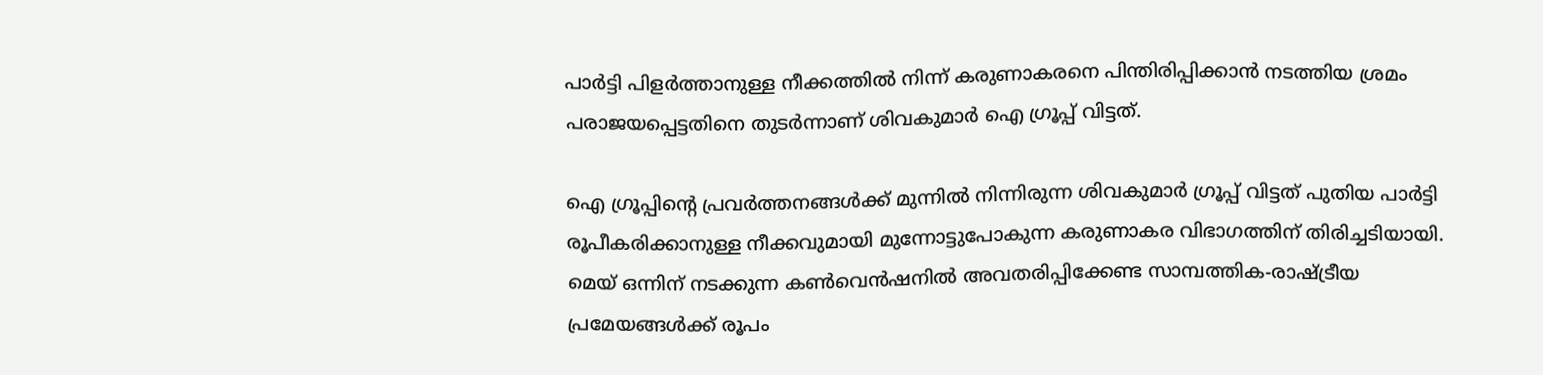പാര്‍ട്ടി പിളര്‍ത്താനുള്ള നീക്കത്തില്‍ നിന്ന് കരുണാകരനെ പിന്തിരിപ്പിക്കാന്‍ നടത്തിയ ശ്രമം പരാജയപ്പെട്ടതിനെ തുടര്‍ന്നാണ് ശിവകുമാര്‍ ഐ ഗ്രൂപ്പ് വിട്ടത്.

ഐ ഗ്രൂപ്പിന്റെ പ്രവര്‍ത്തനങ്ങള്‍ക്ക് മുന്നില്‍ നിന്നിരുന്ന ശിവകുമാര്‍ ഗ്രൂപ്പ് വിട്ടത് പുതിയ പാര്‍ട്ടി രൂപീകരിക്കാനുള്ള നീക്കവുമായി മുന്നോട്ടുപോകുന്ന കരുണാകര വിഭാഗത്തിന് തിരിച്ചടിയായി. മെയ് ഒന്നിന് നടക്കുന്ന കണ്‍വെന്‍ഷനില്‍ അവതരിപ്പിക്കേണ്ട സാമ്പത്തിക-രാഷ്ട്രീയ പ്രമേയങ്ങള്‍ക്ക് രൂപം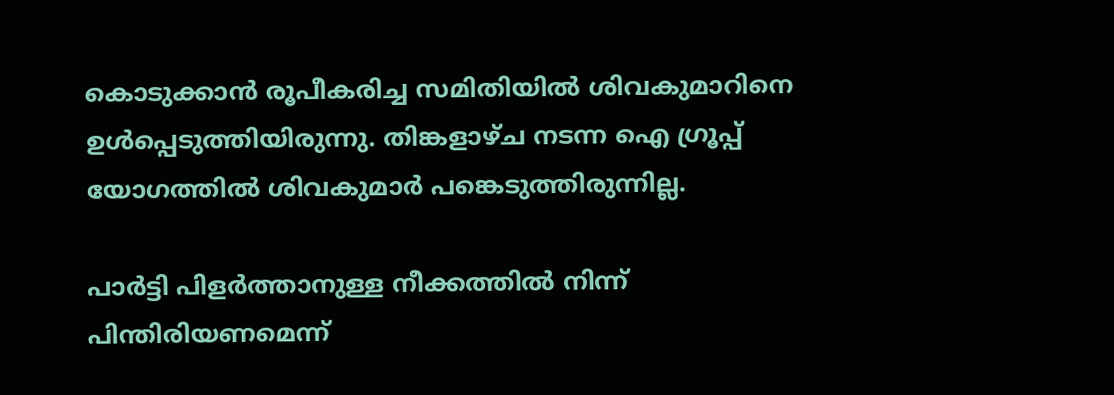കൊടുക്കാന്‍ രൂപീകരിച്ച സമിതിയില്‍ ശിവകുമാറിനെ ഉള്‍പ്പെടുത്തിയിരുന്നു. തിങ്കളാഴ്ച നടന്ന ഐ ഗ്രൂപ്പ് യോഗത്തില്‍ ശിവകുമാര്‍ പങ്കെടുത്തിരുന്നില്ല.

പാര്‍ട്ടി പിളര്‍ത്താനുള്ള നീക്കത്തില്‍ നിന്ന് പിന്തിരിയണമെന്ന്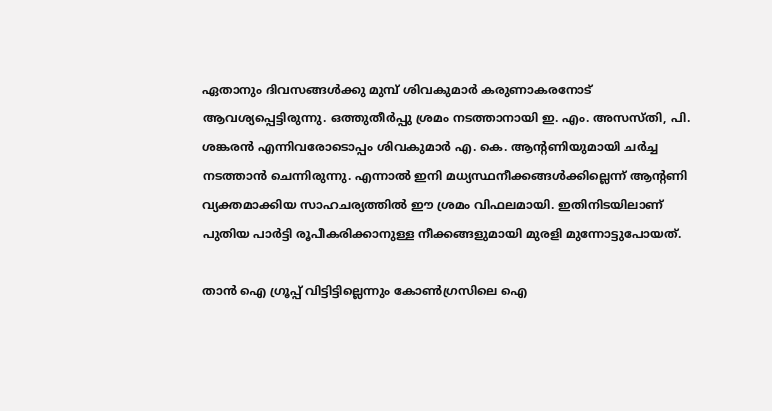ഏതാനും ദിവസങ്ങള്‍ക്കു മുമ്പ് ശിവകുമാര്‍ കരുണാകരനോട് ആവശ്യപ്പെട്ടിരുന്നു. ഒത്തുതീര്‍പ്പു ശ്രമം നടത്താനായി ഇ. എം. അസസ്തി, പി. ശങ്കരന്‍ എന്നിവരോടൊപ്പം ശിവകുമാര്‍ എ. കെ. ആന്റണിയുമായി ചര്‍ച്ച നടത്താന്‍ ചെന്നിരുന്നു. എന്നാല്‍ ഇനി മധ്യസ്ഥനീക്കങ്ങള്‍ക്കില്ലെന്ന് ആന്റണി വ്യക്തമാക്കിയ സാഹചര്യത്തില്‍ ഈ ശ്രമം വിഫലമായി. ഇതിനിടയിലാണ് പുതിയ പാര്‍ട്ടി രൂപീകരിക്കാനുള്ള നീക്കങ്ങളുമായി മുരളി മുന്നോട്ടുപോയത്.

താന്‍ ഐ ഗ്രൂപ്പ് വിട്ടിട്ടില്ലെന്നും കോണ്‍ഗ്രസിലെ ഐ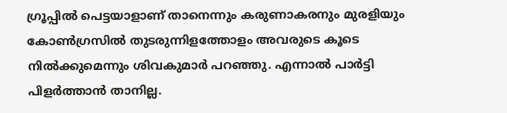ഗ്രൂപ്പില്‍ പെട്ടയാളാണ് താനെന്നും കരുണാകരനും മുരളിയും കോണ്‍ഗ്രസില്‍ തുടരുന്നിളത്തോളം അവരുടെ കൂടെ നില്‍ക്കുമെന്നും ശിവകുമാര്‍ പറഞ്ഞു. എന്നാല്‍ പാര്‍ട്ടി പിളര്‍ത്താന്‍ താനില്ല.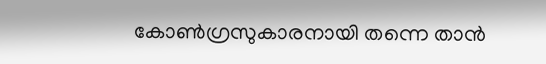കോണ്‍ഗ്രസുകാരനായി തന്നെ താന്‍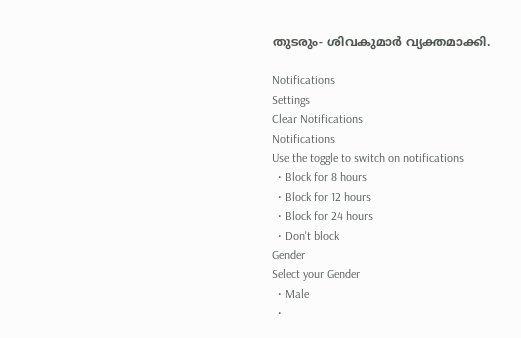തുടരും- ശിവകുമാര്‍ വ്യക്തമാക്കി.

Notifications
Settings
Clear Notifications
Notifications
Use the toggle to switch on notifications
  • Block for 8 hours
  • Block for 12 hours
  • Block for 24 hours
  • Don't block
Gender
Select your Gender
  • Male
  •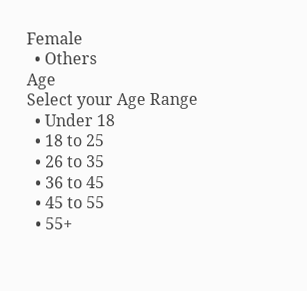Female
  • Others
Age
Select your Age Range
  • Under 18
  • 18 to 25
  • 26 to 35
  • 36 to 45
  • 45 to 55
  • 55+